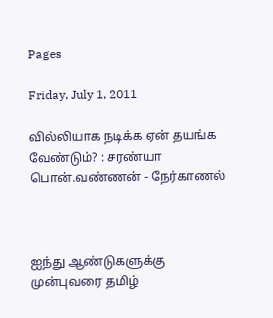Pages

Friday, July 1, 2011

வில்லியாக நடிக்க ஏன் தயங்க வேண்டும்? : சரண்யா பொன்.வண்ணன் - நேர்காணல்



ஐந்து ஆண்டுகளுக்கு முன்புவரை தமிழ்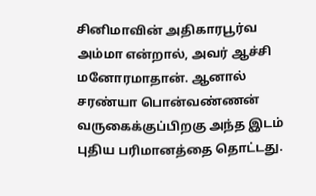சினிமாவின் அதிகாரபூர்வ அம்மா என்றால், அவர் ஆச்சி மனோரமாதான். ஆனால் சரண்யா பொன்வண்ணன் வருகைக்குப்பிறகு அந்த இடம் புதிய பரிமானத்தை தொட்டது.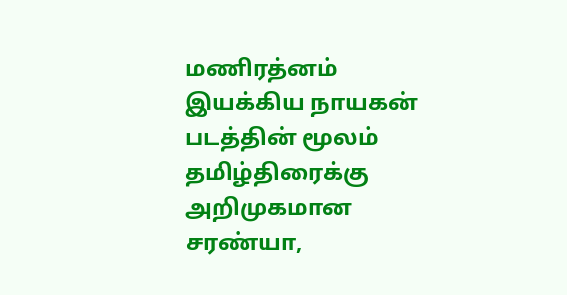மணிரத்னம் இயக்கிய நாயகன் படத்தின் மூலம் தமிழ்திரைக்கு அறிமுகமான சரண்யா,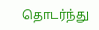தொடர்ந்து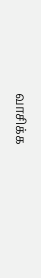வாசிக்க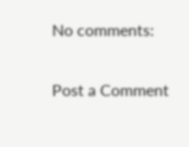No comments:

Post a Comment